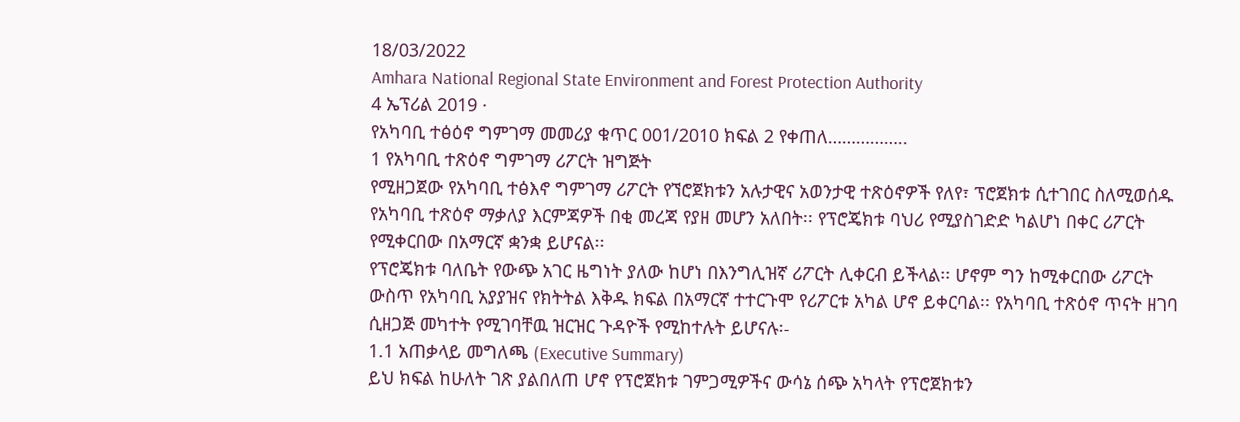18/03/2022
Amhara National Regional State Environment and Forest Protection Authority
4 ኤፕሪል 2019 ·
የአካባቢ ተፅዕኖ ግምገማ መመሪያ ቁጥር 001/2010 ክፍል 2 የቀጠለ……………..
1 የአካባቢ ተጽዕኖ ግምገማ ሪፖርት ዝግጅት
የሚዘጋጀው የአካባቢ ተፅእኖ ግምገማ ሪፖርት የኘሮጀክቱን አሉታዊና አወንታዊ ተጽዕኖዎች የለየ፣ ፕሮጀክቱ ሲተገበር ስለሚወሰዱ የአካባቢ ተጽዕኖ ማቃለያ እርምጃዎች በቂ መረጃ የያዘ መሆን አለበት፡፡ የፕሮጄክቱ ባህሪ የሚያስገድድ ካልሆነ በቀር ሪፖርት የሚቀርበው በአማርኛ ቋንቋ ይሆናል፡፡
የፕሮጄክቱ ባለቤት የውጭ አገር ዜግነት ያለው ከሆነ በእንግሊዝኛ ሪፖርት ሊቀርብ ይችላል፡፡ ሆኖም ግን ከሚቀርበው ሪፖርት ውስጥ የአካባቢ አያያዝና የክትትል እቅዱ ክፍል በአማርኛ ተተርጉሞ የሪፖርቱ አካል ሆኖ ይቀርባል፡፡ የአካባቢ ተጽዕኖ ጥናት ዘገባ ሲዘጋጅ መካተት የሚገባቸዉ ዝርዝር ጉዳዮች የሚከተሉት ይሆናሉ፡-
1.1 አጠቃላይ መግለጫ (Executive Summary)
ይህ ክፍል ከሁለት ገጽ ያልበለጠ ሆኖ የፕሮጀክቱ ገምጋሚዎችና ውሳኔ ሰጭ አካላት የፕሮጀክቱን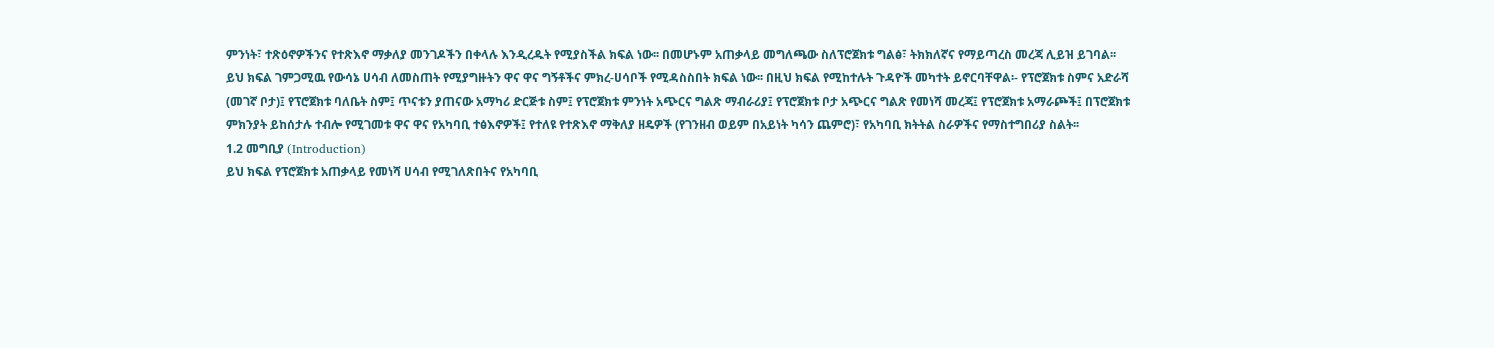ምንነት፣ ተጽዕኖዎችንና የተጽእኖ ማቃለያ መንገዶችን በቀላሉ እንዲረዱት የሚያስችል ክፍል ነው፡፡ በመሆኑም አጠቃላይ መግለጫው ስለፕሮጀክቱ ግልፅ፣ ትክክለኛና የማይጣረስ መረጃ ሊይዝ ይገባል፡፡
ይህ ክፍል ገምጋሚዉ የውሳኔ ሀሳብ ለመስጠት የሚያግዙትን ዋና ዋና ግኝቶችና ምክረ-ሀሳቦች የሚዳስስበት ክፍል ነው፡፡ በዚህ ክፍል የሚከተሉት ጉዳዮች መካተት ይኖርባቸዋል፡- የፕሮጀክቱ ስምና አድራሻ (መገኛ ቦታ)፤ የፕሮጀክቱ ባለቤት ስም፤ ጥናቱን ያጠናው አማካሪ ድርጅቱ ስም፤ የፕሮጀክቱ ምንነት አጭርና ግልጽ ማብራሪያ፤ የፕሮጀክቱ ቦታ አጭርና ግልጽ የመነሻ መረጃ፤ የፕሮጀክቱ አማራጮች፤ በፕሮጀክቱ ምክንያት ይከሰታሉ ተብሎ የሚገመቱ ዋና ዋና የአካባቢ ተፅእኖዎች፤ የተለዩ የተጽእኖ ማቅለያ ዘዴዎች (የገንዘብ ወይም በአይነት ካሳን ጨምሮ)፣ የአካባቢ ክትትል ስራዎችና የማስተግበሪያ ስልት፡፡
1.2 መግቢያ (Introduction)
ይህ ክፍል የፕሮጀክቱ አጠቃላይ የመነሻ ሀሳብ የሚገለጽበትና የአካባቢ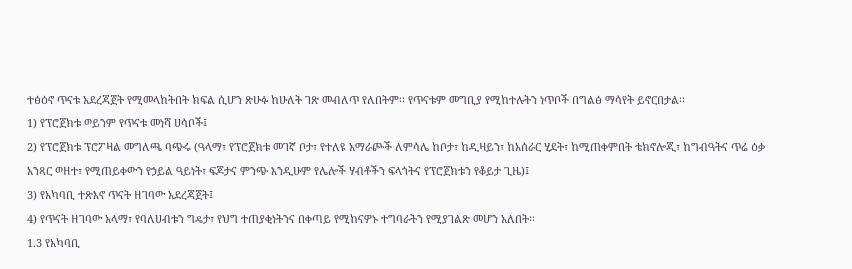ተፅዕኖ ጥናቱ አደረጃጀት የሚመላከትበት ክፍል ሲሆን ጽሁፉ ከሁለት ገጽ መብለጥ የለበትም፡፡ የጥናቱም መግቢያ የሚከተሉትን ነጥቦች በግልፅ ማሳየት ይኖርበታል፡፡
1) የፕሮጀክቱ ወይንም የጥናቱ መነሻ ሀሳቦች፤
2) የፕሮጀክቱ ፕሮፖዛል መግለጫ ባጭሩ (ዓላማ፣ የፕሮጀክቱ መገኛ ቦታ፣ የተለዩ አማራጮች ለምሳሌ ከቦታ፣ ከዲዛይን፣ ከአሰራር ሂደት፣ ከሚጠቀምበት ቴክኖሎጂ፣ ከግብዓትና ጥሬ ዕቃ አንጻር ወዘተ፣ የሚጠይቀውን የኃይል ዓይነት፣ ፍጆታና ምንጭ እንዲሁም የሌሎች ሃብቶችን ፍላጎትና የፕሮጀክቱን የቆይታ ጊዜ)፤
3) የአካባቢ ተጽእኖ ጥናት ዘገባው አደረጃጀት፤
4) የጥናት ዘገባው አላማ፣ የባለሀብቱን ግዴታ፣ የህግ ተጠያቂነትንና በቀጣይ የሚከናዎኑ ተግባራትን የሚያገልጽ መሆን አለበት፡፡
1.3 የአካባቢ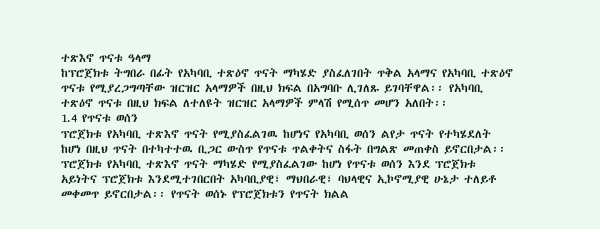ተጽእኖ ጥናቱ ዓላማ
ከፕሮጀክቱ ትግበራ በፊት የአካባቢ ተጽዕኖ ጥናት ማካሄድ ያስፈለገበት ጥቅል አላማና የአካባቢ ተጽዕኖ ጥናቱ የሚያረጋግጣቸው ዝርዝር አላማዎች በዚህ ክፍል በአግባቡ ሊገለጹ ይገባቸዋል፡፡ የአካባቢ ተጽዕኖ ጥናቱ በዚህ ክፍል ለተለዩት ዝርዝር አላማዎች ምላሽ የሚሰጥ መሆን አለበት፡፡
1.4 የጥናቱ ወሰን
ፕሮጀክቱ የአካባቢ ተጽእኖ ጥናት የሚያስፈልገዉ ከሆነና የአካባቢ ወሰን ልየታ ጥናት የተካሄደለት ከሆነ በዚህ ጥናት በተካተተዉ ቢጋር ውስጥ የጥናቱ ጥልቀትና ስፋት በግልጽ መጠቀስ ይኖርበታል፡፡ ፕሮጀክቱ የአካባቢ ተጽእኖ ጥናት ማካሄድ የሚያስፈልገው ከሆነ የጥናቱ ወሰን እንደ ፕሮጀክቱ አይነትና ፕሮጀክቱ እንደሚተገበርበት አካባቢያዊ፣ ማህበራዊ፣ ባህላዊና ኢኮኖሚያዊ ሁኔታ ተለይቶ መቀመጥ ይኖርበታል፡፡ የጥናት ወሰኑ የፕሮጀክቱን የጥናት ክልል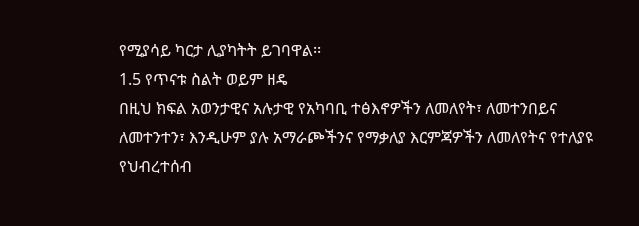የሚያሳይ ካርታ ሊያካትት ይገባዋል፡፡
1.5 የጥናቱ ስልት ወይም ዘዴ
በዚህ ክፍል አወንታዊና አሉታዊ የአካባቢ ተፅእኖዎችን ለመለየት፣ ለመተንበይና ለመተንተን፣ እንዲሁም ያሉ አማራጮችንና የማቃለያ እርምጃዎችን ለመለየትና የተለያዩ የህብረተሰብ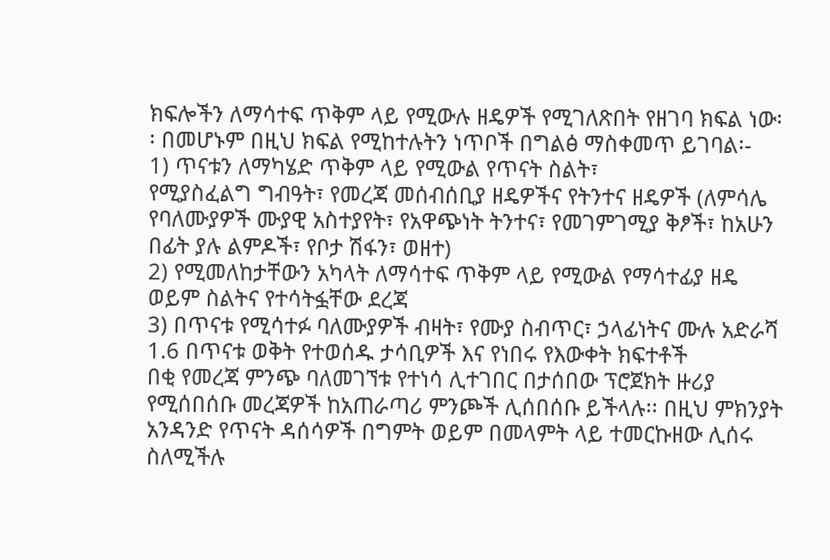ክፍሎችን ለማሳተፍ ጥቅም ላይ የሚውሉ ዘዴዎች የሚገለጽበት የዘገባ ክፍል ነው፡፡ በመሆኑም በዚህ ክፍል የሚከተሉትን ነጥቦች በግልፅ ማስቀመጥ ይገባል፡-
1) ጥናቱን ለማካሄድ ጥቅም ላይ የሚውል የጥናት ስልት፣
የሚያስፈልግ ግብዓት፣ የመረጃ መሰብሰቢያ ዘዴዎችና የትንተና ዘዴዎች (ለምሳሌ የባለሙያዎች ሙያዊ አስተያየት፣ የአዋጭነት ትንተና፣ የመገምገሚያ ቅፆች፣ ከአሁን በፊት ያሉ ልምዶች፣ የቦታ ሽፋን፣ ወዘተ)
2) የሚመለከታቸውን አካላት ለማሳተፍ ጥቅም ላይ የሚውል የማሳተፊያ ዘዴ ወይም ስልትና የተሳትፏቸው ደረጃ
3) በጥናቱ የሚሳተፉ ባለሙያዎች ብዛት፣ የሙያ ስብጥር፣ ኃላፊነትና ሙሉ አድራሻ
1.6 በጥናቱ ወቅት የተወሰዱ ታሳቢዎች እና የነበሩ የእውቀት ክፍተቶች
በቂ የመረጃ ምንጭ ባለመገኘቱ የተነሳ ሊተገበር በታሰበው ፕሮጀክት ዙሪያ የሚሰበሰቡ መረጃዎች ከአጠራጣሪ ምንጮች ሊሰበሰቡ ይችላሉ፡፡ በዚህ ምክንያት አንዳንድ የጥናት ዳሰሳዎች በግምት ወይም በመላምት ላይ ተመርኩዘው ሊሰሩ ስለሚችሉ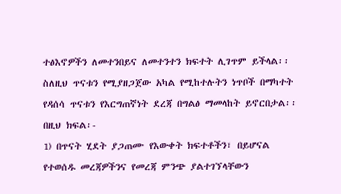ተፅእኖዎችን ለመተንበይና ለመተንተን ክፍተት ሊገጥም ይችላል፡፡ ስለዚህ ጥናቱን የሚያዘጋጀው አካል የሚከተሉትን ነጥቦች በማካተት የዳሰሳ ጥናቱን የእርግጠኛነት ደረጃ በግልፅ ማመላከት ይኖርበታል፡፡ በዚህ ክፍል፡-
1) በጥናት ሂደት ያጋጠሙ የእውቀት ክፍተቶችን፣ በይሆናል የተወሰዱ መረጃዎችንና የመረጃ ምንጭ ያልተገኘላቸውን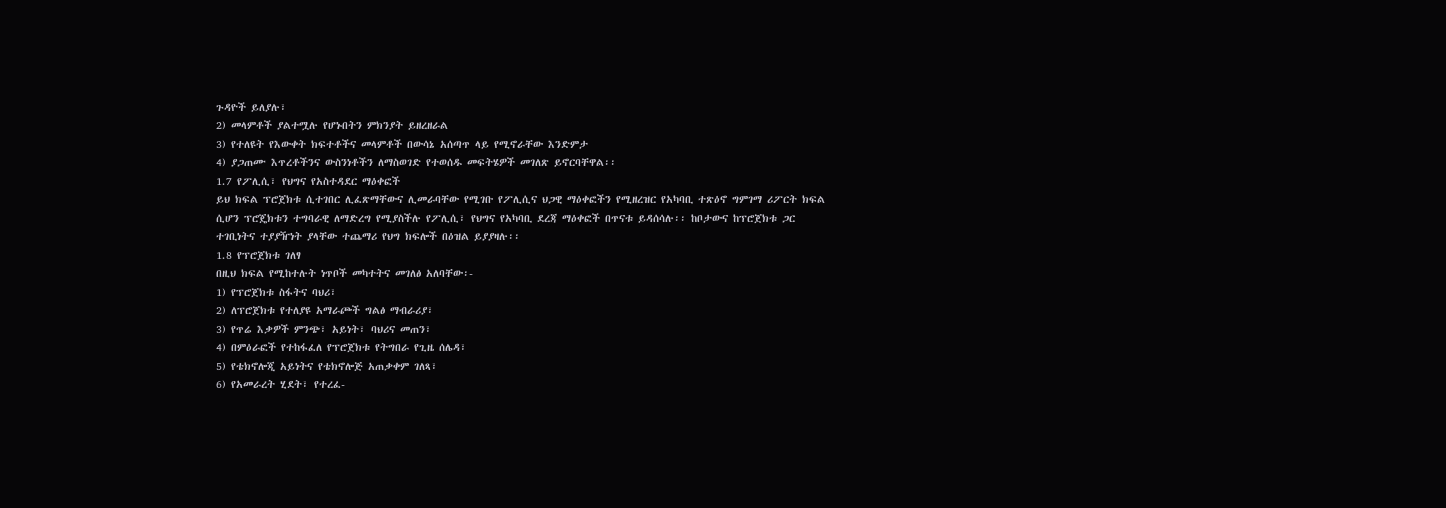ጉዳዮች ይለያሉ፣
2) መላምቶች ያልተሟሉ የሆኑበትን ምክንያት ይዘረዘራል
3) የተለዩት የእውቀት ክፍተቶችና መላምቶች በውሳኔ አሰጣጥ ላይ የሚኖራቸው እንድምታ
4) ያጋጠሙ እጥረቶችንና ውስንነቶችን ለማስወገድ የተወሰዱ መፍትሄዎች መገለጽ ይኖርባቸዋል፡፡
1.7 የፖሊሲ፣ የህግና የአስተዳደር ማዕቀፎች
ይህ ክፍል ፕሮጀክቱ ሲተገበር ሊፈጽማቸውና ሊመራባቸው የሚገቡ የፖሊሲና ህጋዊ ማዕቀፎችን የሚዘረዝር የአካባቢ ተጽዕኖ ግምገማ ሪፖርት ክፍል ሲሆን ፕሮጄክቱን ተግባራዊ ለማድረግ የሚያስችሉ የፖሊሲ፣ የህግና የአካባቢ ደረጃ ማዕቀፎች በጥናቱ ይዳሰሳሉ፡፡ ከቦታውና ከፕሮጀክቱ ጋር ተገቢነትና ተያያዥነት ያላቸው ተጨማሪ የህግ ክፍሎች በዕዝል ይያያዛሉ፡፡
1.8 የፕሮጀክቱ ገለፃ
በዚህ ክፍል የሚከተሉት ነጥቦች መካተትና መገለፅ አለባቸው፡-
1) የፕሮጀክቱ ስፋትና ባህሪ፣
2) ለፕሮጀክቱ የተለያዩ አማራጮች ግልፅ ማብራሪያ፣
3) የጥሬ እቃዎች ምንጭ፣ አይነት፣ ባህሪና መጠን፣
4) በምዕራፎች የተከፋፈለ የፕሮጀክቱ የትግበራ የጊዜ ሰሌዳ፣
5) የቴክኖሎጂ አይነትና የቴክኖሎጅ አጠቃቀም ገለጻ፣
6) የአመራረት ሂደት፣ የተረፈ-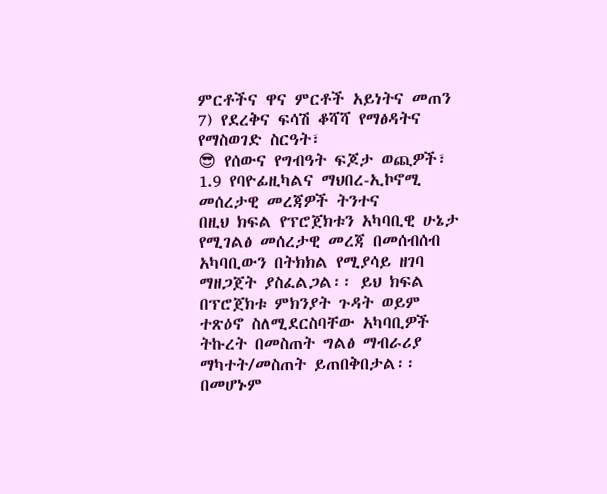ምርቶችና ዋና ምርቶች አይነትና መጠን
7) የደረቅና ፍሳሽ ቆሻሻ የማፅዳትና የማስወገድ ስርዓት፣
😎 የሰውና የግብዓት ፍጆታ ወጪዎች፣
1.9 የባዮፊዚካልና ማህበረ-ኢኮኖሚ መሰረታዊ መረጃዎች ትንተና
በዚህ ክፍል የፕሮጀክቱን አካባቢዊ ሁኔታ የሚገልፅ መሰረታዊ መረጃ በመሰብሰብ አካባቢውን በትክክል የሚያሳይ ዘገባ ማዘጋጀት ያስፈልጋል፡፡ ይህ ክፍል በፕሮጀክቱ ምክንያት ጉዳት ወይም ተጽዕኖ ስለሚደርስባቸው አካባቢዎች ትኩረት በመስጠት ግልፅ ማብራሪያ ማካተት/መስጠት ይጠበቅበታል፡፡ በመሆኑም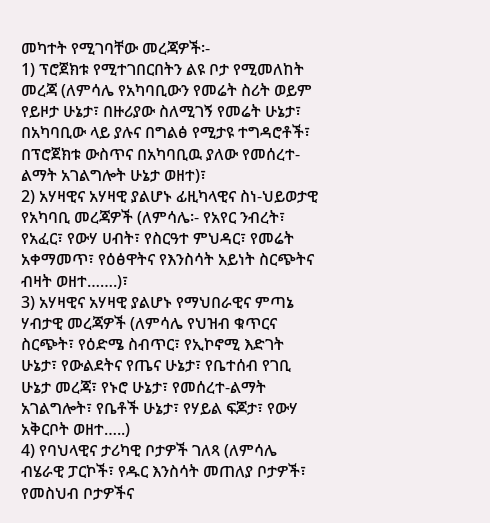መካተት የሚገባቸው መረጃዎች፡-
1) ፕሮጀክቱ የሚተገበርበትን ልዩ ቦታ የሚመለከት መረጃ (ለምሳሌ የአካባቢውን የመሬት ስሪት ወይም የይዞታ ሁኔታ፣ በዙሪያው ስለሚገኝ የመሬት ሁኔታ፣ በአካባቢው ላይ ያሉና በግልፅ የሚታዩ ተግዳሮቶች፣ በፕሮጀክቱ ውስጥና በአካባቢዉ ያለው የመሰረተ-ልማት አገልግሎት ሁኔታ ወዘተ)፣
2) አሃዛዊና አሃዛዊ ያልሆኑ ፊዚካላዊና ስነ-ህይወታዊ የአካባቢ መረጃዎች (ለምሳሌ፡- የአየር ንብረት፣ የአፈር፣ የውሃ ሀብት፣ የስርዓተ ምህዳር፣ የመሬት አቀማመጥ፣ የዕፅዋትና የእንስሳት አይነት ስርጭትና ብዛት ወዘተ…….)፣
3) አሃዛዊና አሃዛዊ ያልሆኑ የማህበራዊና ምጣኔ ሃብታዊ መረጃዎች (ለምሳሌ የህዝብ ቁጥርና ስርጭት፣ የዕድሜ ስብጥር፣ የኢኮኖሚ እድገት ሁኔታ፣ የውልደትና የጤና ሁኔታ፣ የቤተሰብ የገቢ ሁኔታ መረጃ፣ የኑሮ ሁኔታ፣ የመሰረተ-ልማት አገልግሎት፣ የቤቶች ሁኔታ፣ የሃይል ፍጆታ፣ የውሃ አቅርቦት ወዘተ…..)
4) የባህላዊና ታሪካዊ ቦታዎች ገለጻ (ለምሳሌ ብሄራዊ ፓርኮች፣ የዱር እንስሳት መጠለያ ቦታዎች፣ የመስህብ ቦታዎችና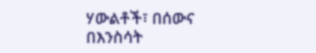ሃውልቶች፣ በሰውና በእንስሳት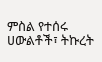ምስል የተሰሩ ሀውልቶች፣ ትኩረት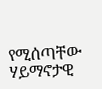የሚሰጣቸው ሃይማኖታዊ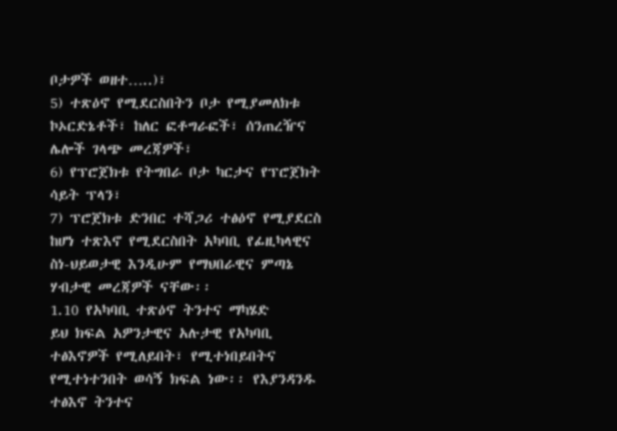ቦታዎች ወዘተ…..)፣
5) ተጽዕኖ የሚደርስበትን ቦታ የሚያመለክቱ ኮኦርድኔቶች፣ ከለር ፎቶግራፎች፣ ሰንጠረዥና ሌሎች ገላጭ መረጃዎች፣
6) የፕሮጀክቱ የትግበራ ቦታ ካርታና የፕሮጀክት ሳይት ፕላን፣
7) ፕሮጀክቱ ድንበር ተሻጋሪ ተፅዕኖ የሚያደርስ ከሆነ ተጽእኖ የሚደርስበት አካባቢ የፊዚካላዊና ስነ-ህይወታዊ እንዲሁም የማህበራዊና ምጣኔ ሃብታዊ መረጃዎች ናቸው፡፡
1.10 የአካባቢ ተጽዕኖ ትንተና ማካሄድ
ይህ ክፍል አዎንታዊና አሉታዊ የአካባቢ ተፅእኖዎች የሚለይበት፣ የሚተነበይበትና የሚተነተንበት ወሳኝ ክፍል ነው፡፡ የእያንዳንዱ ተፅእኖ ትንተና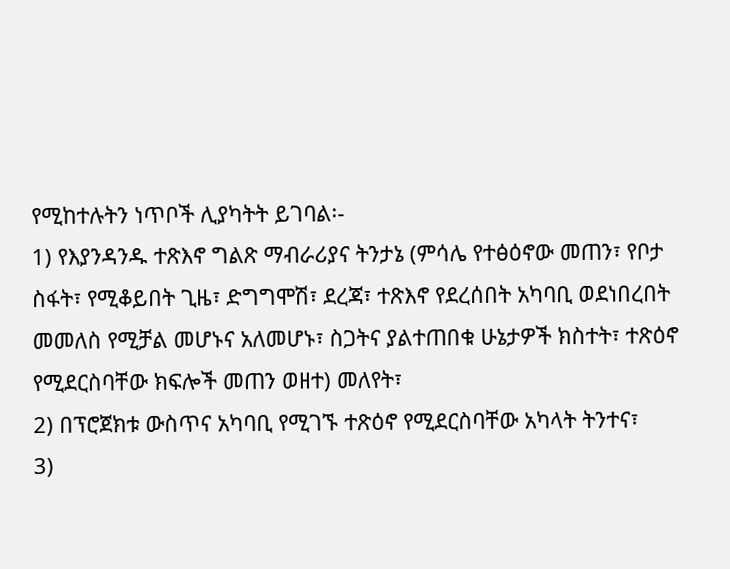የሚከተሉትን ነጥቦች ሊያካትት ይገባል፡-
1) የእያንዳንዱ ተጽእኖ ግልጽ ማብራሪያና ትንታኔ (ምሳሌ የተፅዕኖው መጠን፣ የቦታ ስፋት፣ የሚቆይበት ጊዜ፣ ድግግሞሽ፣ ደረጃ፣ ተጽእኖ የደረሰበት አካባቢ ወደነበረበት መመለስ የሚቻል መሆኑና አለመሆኑ፣ ስጋትና ያልተጠበቁ ሁኔታዎች ክስተት፣ ተጽዕኖ የሚደርስባቸው ክፍሎች መጠን ወዘተ) መለየት፣
2) በፕሮጀክቱ ውስጥና አካባቢ የሚገኙ ተጽዕኖ የሚደርስባቸው አካላት ትንተና፣
3)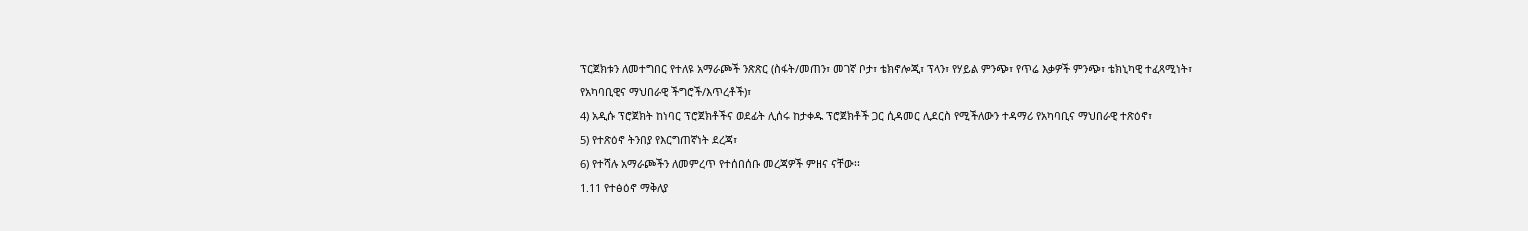ፕርጀክቱን ለመተግበር የተለዩ አማራጮች ንጽጽር (ስፋት/መጠን፣ መገኛ ቦታ፣ ቴክኖሎጂ፣ ፕላን፣ የሃይል ምንጭ፣ የጥሬ እቃዎች ምንጭ፣ ቴክኒካዊ ተፈጻሚነት፣ የአካባቢዊና ማህበራዊ ችግሮች/እጥረቶች)፣
4) አዲሱ ፕሮጀክት ከነባር ፕሮጀክቶችና ወደፊት ሊሰሩ ከታቀዱ ፕሮጀክቶች ጋር ሲዳመር ሊደርስ የሚችለውን ተዳማሪ የአካባቢና ማህበራዊ ተጽዕኖ፣
5) የተጽዕኖ ትንበያ የእርግጠኛነት ደረጃ፣
6) የተሻሉ አማራጮችን ለመምረጥ የተሰበሰቡ መረጃዎች ምዘና ናቸው፡፡
1.11 የተፅዕኖ ማቅለያ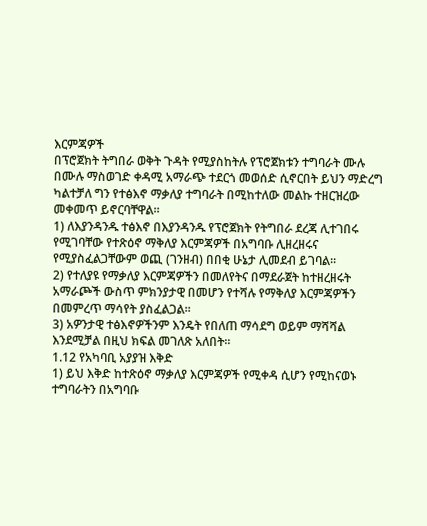እርምጃዎች
በፕሮጀክት ትግበራ ወቅት ጉዳት የሚያስከትሉ የፕሮጀክቱን ተግባራት ሙሉ በሙሉ ማስወገድ ቀዳሚ አማራጭ ተደርጎ መወሰድ ሲኖርበት ይህን ማድረግ ካልተቻለ ግን የተፅእኖ ማቃለያ ተግባራት በሚከተለው መልኩ ተዘርዝረው መቀመጥ ይኖርባቸዋል፡፡
1) ለእያንዳንዱ ተፅእኖ በእያንዳንዱ የፕሮጀክት የትግበራ ደረጃ ሊተገበሩ የሚገባቸው የተጽዕኖ ማቅለያ እርምጃዎች በአግባቡ ሊዘረዘሩና የሚያስፈልጋቸውም ወጪ (ገንዘብ) በበቂ ሁኔታ ሊመደብ ይገባል፡፡
2) የተለያዩ የማቃለያ እርምጃዎችን በመለየትና በማደራጀት ከተዘረዘሩት አማራጮች ውስጥ ምክንያታዊ በመሆን የተሻሉ የማቅለያ እርምጃዎችን በመምረጥ ማሳየት ያስፈልጋል፡፡
3) አዎንታዊ ተፅእኖዎችንም እንዴት የበለጠ ማሳደግ ወይም ማሻሻል እንደሚቻል በዚህ ክፍል መገለጽ አለበት፡፡
1.12 የአካባቢ አያያዝ እቅድ
1) ይህ እቅድ ከተጽዕኖ ማቃለያ እርምጃዎች የሚቀዳ ሲሆን የሚከናወኑ ተግባራትን በአግባቡ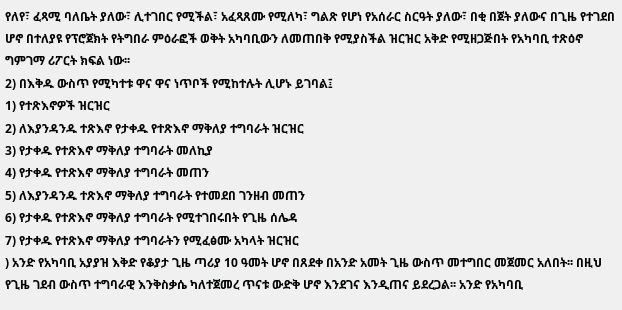የለየ፣ ፈጻሚ ባለቤት ያለው፣ ሊተገበር የሚችል፣ አፈጻጸሙ የሚለካ፣ ግልጽ የሆነ የአሰራር ስርዓት ያለው፣ በቂ በጀት ያለውና በጊዜ የተገደበ ሆኖ በተለያዩ የፕሮጀክት የትግበራ ምዕራፎች ወቅት አካባቢውን ለመጠበቅ የሚያስችል ዝርዝር አቅድ የሚዘጋጅበት የአካባቢ ተጽዕኖ ግምገማ ሪፖርት ክፍል ነው፡፡
2) በእቅዱ ውስጥ የሚካተቱ ዋና ዋና ነጥቦች የሚከተሉት ሊሆኑ ይገባል፤
1) የተጽእኖዎች ዝርዝር
2) ለእያንዳንዱ ተጽእኖ የታቀዱ የተጽእኖ ማቅለያ ተግባራት ዝርዝር
3) የታቀዱ የተጽእኖ ማቅለያ ተግባራት መለኪያ
4) የታቀዱ የተጽእኖ ማቅለያ ተግባራት መጠን
5) ለእያንዳንዱ ተጽእኖ ማቅለያ ተግባራት የተመደበ ገንዘብ መጠን
6) የታቀዱ የተጽእኖ ማቅለያ ተግባራት የሚተገበሩበት የጊዜ ሰሌዳ
7) የታቀዱ የተጽእኖ ማቅለያ ተግባራትን የሚፈፅሙ አካላት ዝርዝር
) አንድ የአካባቢ አያያዝ እቅድ የቆያታ ጊዜ ጣሪያ 10 ዓመት ሆኖ በጸደቀ በአንድ አመት ጊዜ ውስጥ መተግበር መጀመር አለበት፡፡ በዚህ የጊዜ ገደብ ውስጥ ተግባራዊ እንቅስቃሴ ካለተጀመረ ጥናቱ ውድቅ ሆኖ እንደገና እንዲጠና ይደረጋል፡፡ አንድ የአካባቢ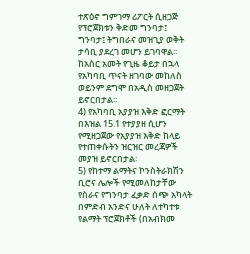ተጽዕኖ ግምገማ ሪፖርት ሲዘጋጅ የፕሮጀክቱን ቅድመ ግንባታ፤ ግንባታ፤ ትግበራና መዝጊያ ወቅት ታሳቢ ያደረገ መሆን ይገባዋል፡፡ ከአስር አመት የጊዜ ቆይታ በኋላ የአካባቢ ጥናት ዘገባው መከለስ ወይንም ደግሞ በአዲስ መዘጋጀት ይኖርበታል፡፡
4) የአካባቢ አያያዝ እቅድ ፎርማት በእዝል 15.1 የተያያዘ ሲሆን የሚዘጋጀው የአያያዝ እቅድ ከላይ የተጠቀሱትን ዝርዝር መረጃዎች መያዝ ይኖርበታል፡
5) የከተማ ልማትና ኮንስትራክሽን ቢሮና ሌሎች የሚመለከታቸው የስራና የግንባታ ፈቃድ ሰጭ አካላት በምድብ አንድና ሁለት ለተካተቱ የልማት ፕሮጀክቶች (በአብክመ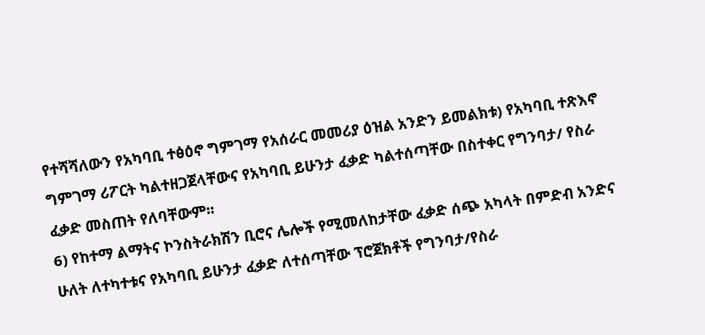የተሻሻለውን የአካባቢ ተፅዕኖ ግምገማ የአሰራር መመሪያ ዕዝል አንድን ይመልክቱ) የአካባቢ ተጽእኖ ግምገማ ሪፖርት ካልተዘጋጀላቸውና የአካባቢ ይሁንታ ፈቃድ ካልተሰጣቸው በስተቀር የግንባታ/ የስራ ፈቃድ መስጠት የለባቸውም፡፡
6) የከተማ ልማትና ኮንስትራክሽን ቢሮና ሌሎች የሚመለከታቸው ፈቃድ ሰጭ አካላት በምድብ አንድና ሁለት ለተካተቱና የአካባቢ ይሁንታ ፈቃድ ለተሰጣቸው ፕሮጀክቶች የግንባታ/የስራ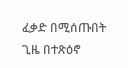ፈቃድ በሚሰጡበት ጊዜ በተጽዕኖ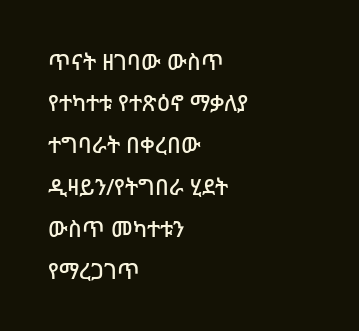ጥናት ዘገባው ውስጥ የተካተቱ የተጽዕኖ ማቃለያ ተግባራት በቀረበው ዲዛይን/የትግበራ ሂደት ውስጥ መካተቱን የማረጋገጥ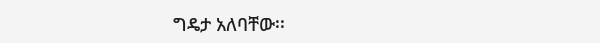ግዴታ አለባቸው፡፡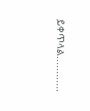ይቀጥላል............